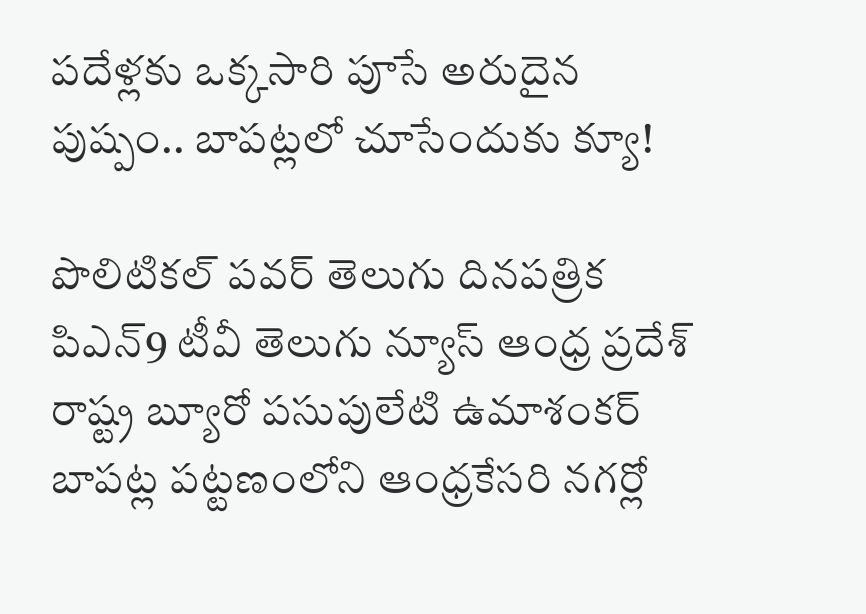పదేళ్లకు ఒక్కసారి పూసే అరుదైన పుష్పం.. బాపట్లలో చూసేందుకు క్యూ!

పొలిటికల్ పవర్ తెలుగు దినపత్రిక పిఎన్9 టీవీ తెలుగు న్యూస్ ఆంధ్ర ప్రదేశ్ రాష్ట్ర బ్యూరో పసుపులేటి ఉమాశంకర్
బాపట్ల పట్టణంలోని ఆంధ్రకేసరి నగర్లో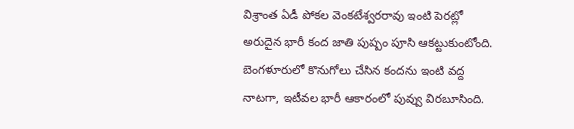విశ్రాంత ఏడీ పోకల వెంకటేశ్వరరావు ఇంటి పెరట్లో అరుదైన భారీ కంద జాతి పుష్పం పూసి ఆకట్టుకుంటోంది. బెంగళూరులో కొనుగోలు చేసిన కందను ఇంటి వద్ద నాటగా, ఇటీవల భారీ ఆకారంలో పువ్వు విరబూసింది.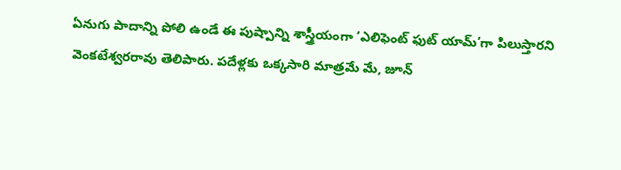ఏనుగు పాదాన్ని పోలి ఉండే ఈ పుష్పాన్ని శాస్త్రీయంగా ‘ఎలిఫెంట్ ఫుట్ యామ్’గా పిలుస్తారని వెంకటేశ్వరరావు తెలిపారు. పదేళ్లకు ఒక్కసారి మాత్రమే మే, జూన్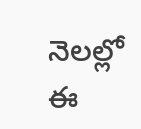నెలల్లో ఈ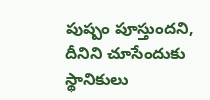పుష్పం పూస్తుందని, దీనిని చూసేందుకు స్థానికులు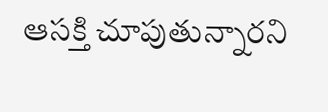ఆసక్తి చూపుతున్నారని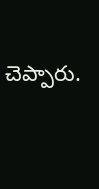చెప్పారు.